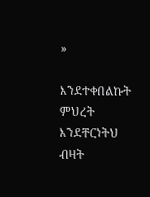»

እንደተቀበልኩት ምህረት እንደቸርነትህ ብዛት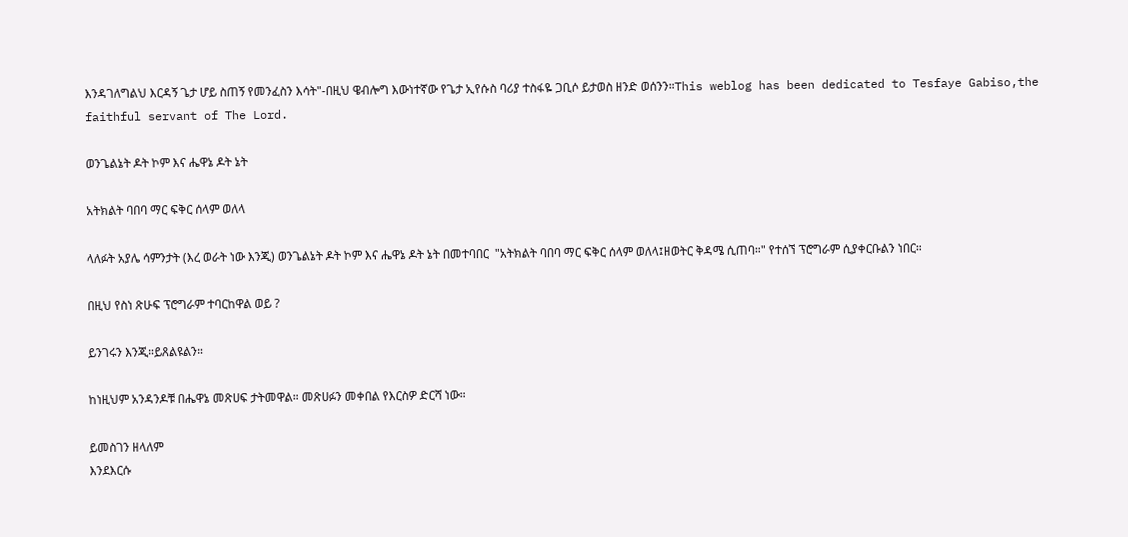እንዳገለግልህ እርዳኝ ጌታ ሆይ ስጠኝ የመንፈስን እሳት"-በዚህ ዌብሎግ እውነተኛው የጌታ ኢየሱስ ባሪያ ተስፋዬ ጋቢሶ ይታወስ ዘንድ ወሰንን።This weblog has been dedicated to Tesfaye Gabiso,the faithful servant of The Lord.

ወንጌልኔት ዶት ኮም እና ሔዋኔ ዶት ኔት

አትክልት ባበባ ማር ፍቅር ሰላም ወለላ

ላለፉት አያሌ ሳምንታት (እረ ወራት ነው እንጂ) ወንጌልኔት ዶት ኮም እና ሔዋኔ ዶት ኔት በመተባበር  "አትክልት ባበባ ማር ፍቅር ሰላም ወለላ፤ዘወትር ቅዳሜ ሲጠባ።" የተሰኘ ፕሮግራም ሲያቀርቡልን ነበር።

በዚህ የስነ ጽሁፍ ፕሮግራም ተባርከዋል ወይ ?

ይንገሩን እንጂ።ይጸልዩልን።

ከነዚህም አንዳንዶቹ በሔዋኔ መጽሀፍ ታትመዋል። መጽሀፉን መቀበል የእርስዎ ድርሻ ነው።

ይመስገን ዘላለም
እንደእርሱ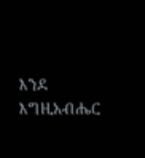እንደ እግዚአብሔር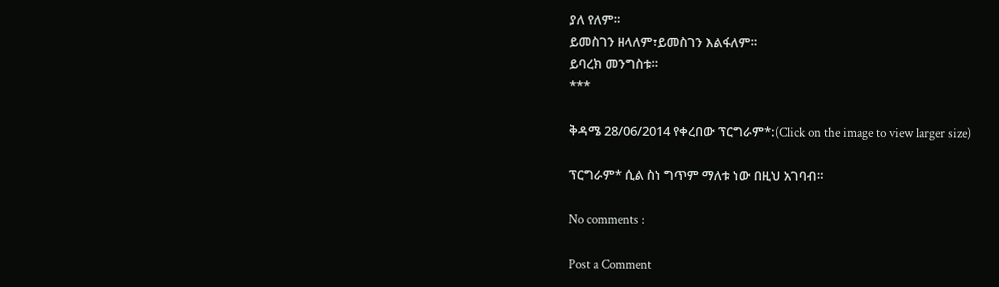ያለ የለም።
ይመስገን ዘላለም፣ይመስገን እልፋለም።
ይባረክ መንግስቱ።
***

ቅዳሜ 28/06/2014 የቀረበው ፕርግራም*:(Click on the image to view larger size)

ፕርግራም* ሲል ስነ ግጥም ማለቱ ነው በዚህ አገባብ።

No comments :

Post a Comment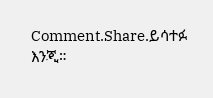Comment.Share.ይሳተፉ እንጂ።